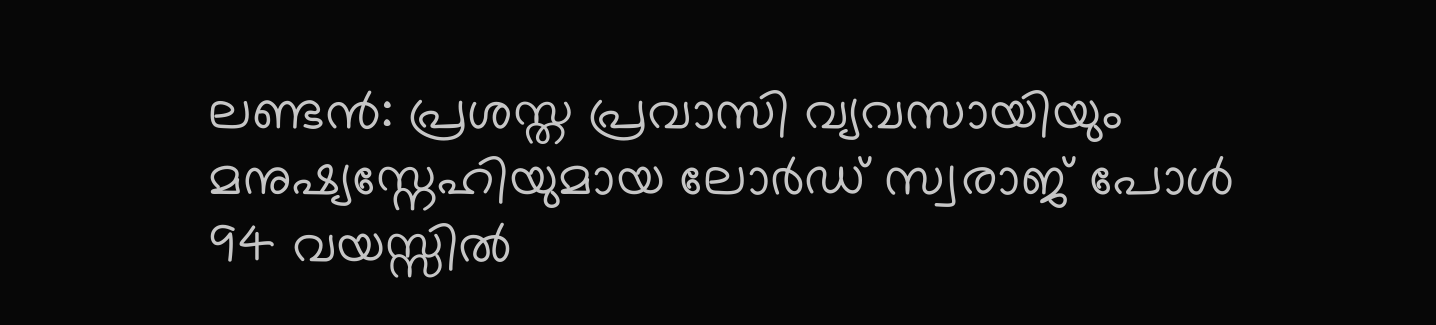ലണ്ടൻ: പ്രശസ്ത പ്രവാസി വ്യവസായിയും മനുഷ്യസ്നേഹിയുമായ ലോർഡ് സ്വരാജ് പോൾ 94 വയസ്സിൽ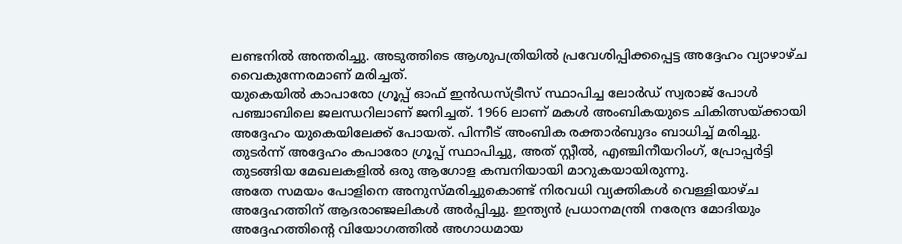ലണ്ടനിൽ അന്തരിച്ചു. അടുത്തിടെ ആശുപത്രിയിൽ പ്രവേശിപ്പിക്കപ്പെട്ട അദ്ദേഹം വ്യാഴാഴ്ച വൈകുന്നേരമാണ് മരിച്ചത്.
യുകെയിൽ കാപാരോ ഗ്രൂപ്പ് ഓഫ് ഇൻഡസ്ട്രീസ് സ്ഥാപിച്ച ലോർഡ് സ്വരാജ് പോൾ പഞ്ചാബിലെ ജലന്ധറിലാണ് ജനിച്ചത്. 1966 ലാണ് മകൾ അംബികയുടെ ചികിത്സയ്ക്കായി അദ്ദേഹം യുകെയിലേക്ക് പോയത്. പിന്നീട് അംബിക രക്താർബുദം ബാധിച്ച് മരിച്ചു. തുടർന്ന് അദ്ദേഹം കപാരോ ഗ്രൂപ്പ് സ്ഥാപിച്ചു, അത് സ്റ്റീൽ, എഞ്ചിനീയറിംഗ്, പ്രോപ്പർട്ടി തുടങ്ങിയ മേഖലകളിൽ ഒരു ആഗോള കമ്പനിയായി മാറുകയായിരുന്നു.
അതേ സമയം പോളിനെ അനുസ്മരിച്ചുകൊണ്ട് നിരവധി വ്യക്തികൾ വെള്ളിയാഴ്ച അദ്ദേഹത്തിന് ആദരാഞ്ജലികൾ അർപ്പിച്ചു. ഇന്ത്യൻ പ്രധാനമന്ത്രി നരേന്ദ്ര മോദിയും അദ്ദേഹത്തിന്റെ വിയോഗത്തിൽ അഗാധമായ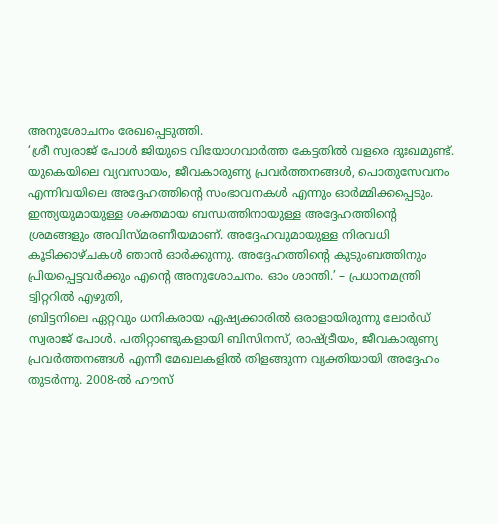അനുശോചനം രേഖപ്പെടുത്തി.
‘ശ്രീ സ്വരാജ് പോൾ ജിയുടെ വിയോഗവാർത്ത കേട്ടതിൽ വളരെ ദുഃഖമുണ്ട്. യുകെയിലെ വ്യവസായം, ജീവകാരുണ്യ പ്രവർത്തനങ്ങൾ, പൊതുസേവനം എന്നിവയിലെ അദ്ദേഹത്തിന്റെ സംഭാവനകൾ എന്നും ഓർമ്മിക്കപ്പെടും. ഇന്ത്യയുമായുള്ള ശക്തമായ ബന്ധത്തിനായുള്ള അദ്ദേഹത്തിന്റെ ശ്രമങ്ങളും അവിസ്മരണീയമാണ്. അദ്ദേഹവുമായുള്ള നിരവധി കൂടിക്കാഴ്ചകൾ ഞാൻ ഓർക്കുന്നു. അദ്ദേഹത്തിന്റെ കുടുംബത്തിനും പ്രിയപ്പെട്ടവർക്കും എന്റെ അനുശോചനം. ഓം ശാന്തി.’ – പ്രധാനമന്ത്രി ട്വിറ്ററിൽ എഴുതി,
ബ്രിട്ടനിലെ ഏറ്റവും ധനികരായ ഏഷ്യക്കാരിൽ ഒരാളായിരുന്നു ലോർഡ് സ്വരാജ് പോൾ. പതിറ്റാണ്ടുകളായി ബിസിനസ്, രാഷ്ട്രീയം, ജീവകാരുണ്യ പ്രവർത്തനങ്ങൾ എന്നീ മേഖലകളിൽ തിളങ്ങുന്ന വ്യക്തിയായി അദ്ദേഹം തുടർന്നു. 2008-ൽ ഹൗസ്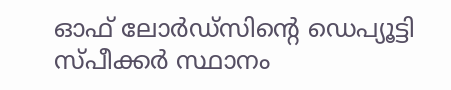ഓഫ് ലോർഡ്സിന്റെ ഡെപ്യൂട്ടി സ്പീക്കർ സ്ഥാനം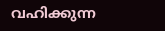വഹിക്കുന്ന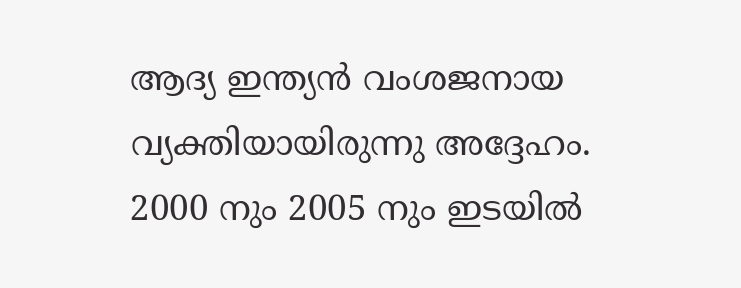ആദ്യ ഇന്ത്യൻ വംശജനായ വ്യക്തിയായിരുന്നു അദ്ദേഹം.
2000 നും 2005 നും ഇടയിൽ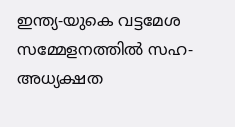ഇന്ത്യ-യുകെ വട്ടമേശ സമ്മേളനത്തിൽ സഹ-അധ്യക്ഷത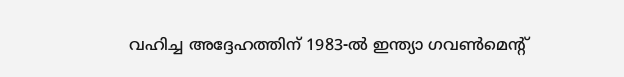വഹിച്ച അദ്ദേഹത്തിന് 1983-ൽ ഇന്ത്യാ ഗവൺമെന്റ്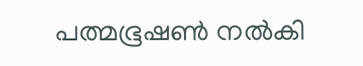പത്മഭൂഷൺ നൽകി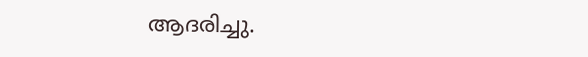ആദരിച്ചു.